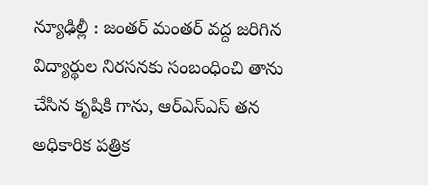న్యూఢిల్లీ : జంతర్ మంతర్ వద్ద జరిగిన విద్యార్థుల నిరసనకు సంబంధించి తాను చేసిన కృషికి గాను, ఆర్ఎస్ఎస్ తన అధికారిక పత్రిక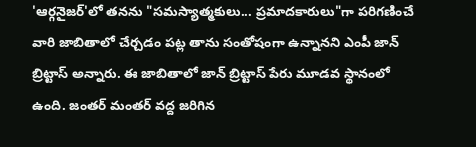'ఆర్గనైజర్'లో తనను "సమస్యాత్మకులు... ప్రమాదకారులు"గా పరిగణించే వారి జాబితాలో చేర్చడం పట్ల తాను సంతోషంగా ఉన్నానని ఎంపీ జాన్ బ్రిట్టాస్ అన్నారు. ఈ జాబితాలో జాన్ బ్రిట్టాస్ పేరు మూడవ స్థానంలో ఉంది. జంతర్ మంతర్ వద్ద జరిగిన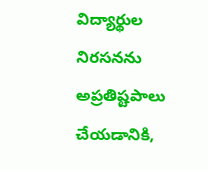విద్యార్థుల నిరసనను అప్రతిష్టపాలు చేయడానికి,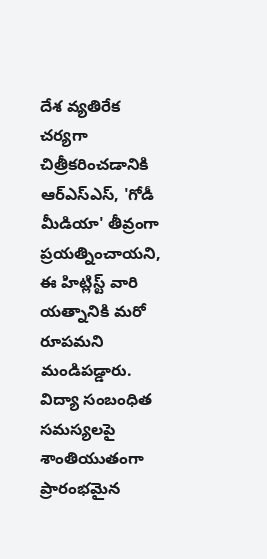దేశ వ్యతిరేక చర్యగా చిత్రీకరించడానికి ఆర్ఎస్ఎస్, 'గోడీ మీడియా' తీవ్రంగా ప్రయత్నించాయని, ఈ హిట్లిస్ట్ వారి యత్నానికి మరో రూపమని మండిపడ్డారు. విద్యా సంబంధిత సమస్యలపై శాంతియుతంగా ప్రారంభమైన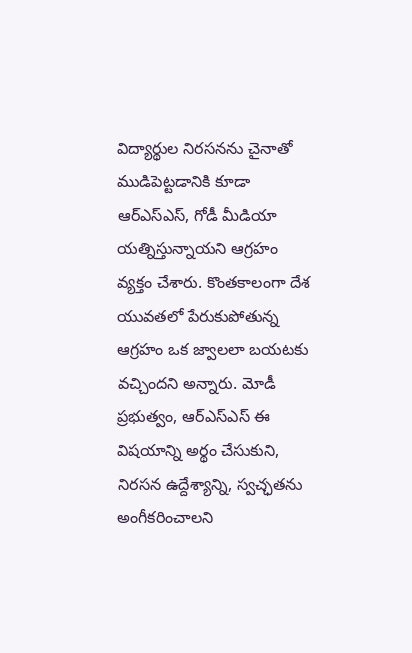విద్యార్థుల నిరసనను చైనాతో ముడిపెట్టడానికి కూడా ఆర్ఎస్ఎస్, గోడీ మీడియా యత్నిస్తున్నాయని ఆగ్రహం వ్యక్తం చేశారు. కొంతకాలంగా దేశ యువతలో పేరుకుపోతున్న ఆగ్రహం ఒక జ్వాలలా బయటకు వచ్చిందని అన్నారు. మోడీ ప్రభుత్వం, ఆర్ఎస్ఎస్ ఈ విషయాన్ని అర్థం చేసుకుని, నిరసన ఉద్దేశ్యాన్ని, స్వచ్ఛతను అంగీకరించాలని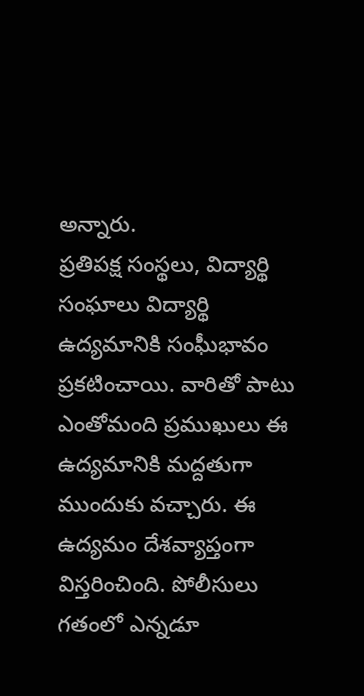అన్నారు.
ప్రతిపక్ష సంస్థలు, విద్యార్థి సంఘాలు విద్యార్థి ఉద్యమానికి సంఘీభావం ప్రకటించాయి. వారితో పాటు ఎంతోమంది ప్రముఖులు ఈ ఉద్యమానికి మద్దతుగా ముందుకు వచ్చారు. ఈ ఉద్యమం దేశవ్యాప్తంగా విస్తరించింది. పోలీసులు గతంలో ఎన్నడూ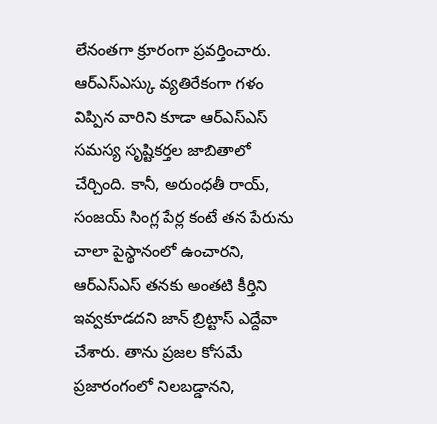లేనంతగా క్రూరంగా ప్రవర్తించారు. ఆర్ఎస్ఎస్కు వ్యతిరేకంగా గళం విప్పిన వారిని కూడా ఆర్ఎస్ఎస్ సమస్య సృష్టికర్తల జాబితాలో చేర్చింది. కానీ, అరుంధతీ రాయ్, సంజయ్ సింగ్ల పేర్ల కంటే తన పేరును చాలా పైస్థానంలో ఉంచారని, ఆర్ఎస్ఎస్ తనకు అంతటి కీర్తిని ఇవ్వకూడదని జాన్ బ్రిట్టాస్ ఎద్దేవా చేశారు. తాను ప్రజల కోసమే ప్రజారంగంలో నిలబడ్డానని,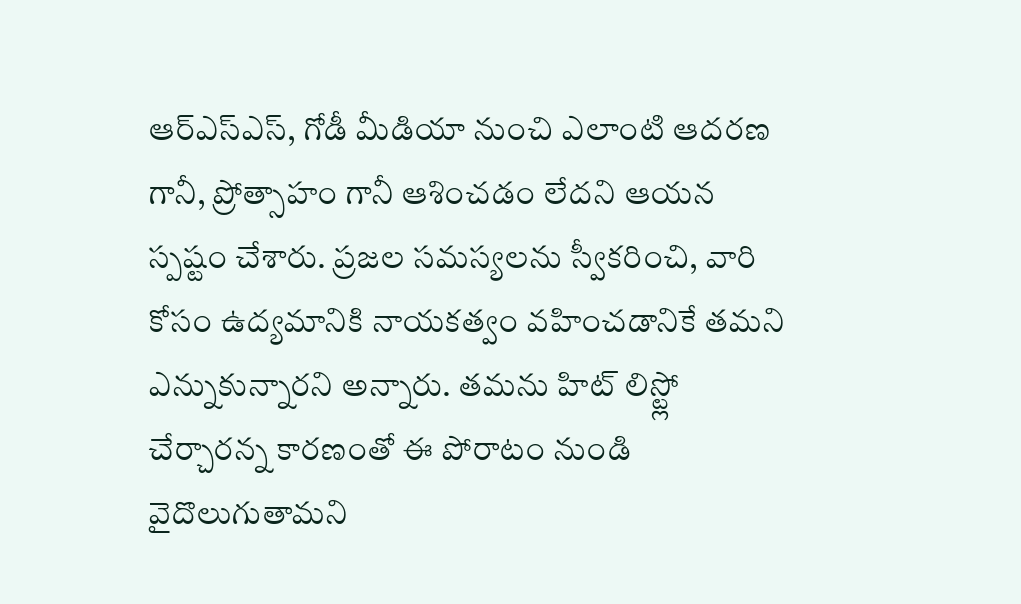ఆర్ఎస్ఎస్, గోడీ మీడియా నుంచి ఎలాంటి ఆదరణ గానీ, ప్రోత్సాహం గానీ ఆశించడం లేదని ఆయన స్పష్టం చేశారు. ప్రజల సమస్యలను స్వీకరించి, వారి కోసం ఉద్యమానికి నాయకత్వం వహించడానికే తమని ఎన్నుకున్నారని అన్నారు. తమను హిట్ లిస్ట్లో చేర్చారన్న కారణంతో ఈ పోరాటం నుండి వైదొలుగుతామని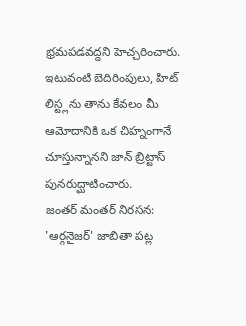భ్రమపడవద్దని హెచ్చరించారు. ఇటువంటి బెదిరింపులు, హిట్ లిస్ట్లను తాను కేవలం మీ ఆమోదానికి ఒక చిహ్నంగానే చూస్తున్నానని జాన్ బ్రిట్టాస్ పునరుద్ఘాటించారు.
జంతర్ మంతర్ నిరసన: 'ఆర్గనైజర్' జాబితా పట్ల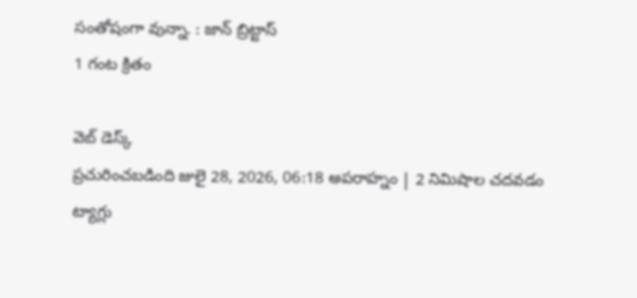సంతోషంగా వున్నా. : జాన్ బ్రిట్టాస్
1 గంట క్రితం

వెబ్ డెస్క్
ప్రచురించబడింది జులై 28, 2026, 06:18 అపరాహ్నం | 2 నిమిషాల చదవడం
ట్యాగ్లు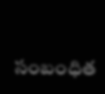సంబంధిత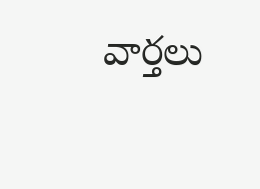వార్తలు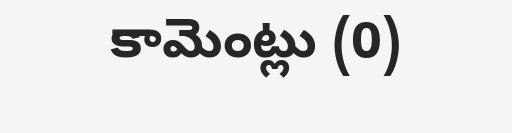కామెంట్లు (0)